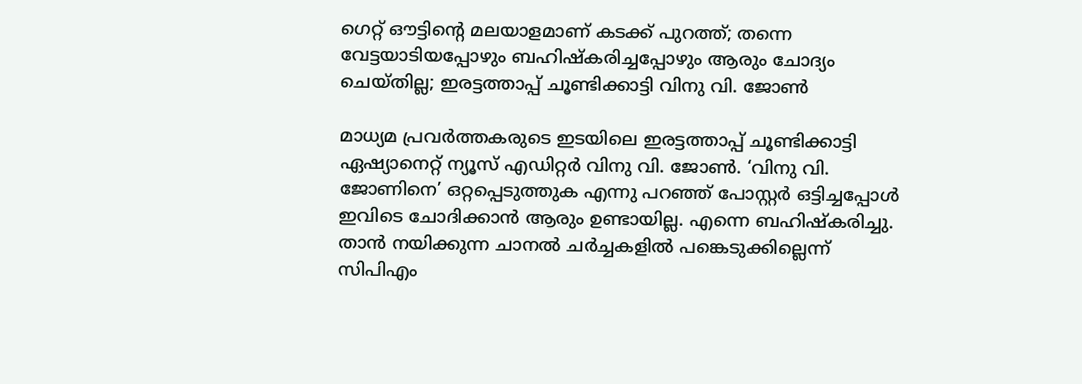ഗെറ്റ് ഔട്ടിന്റെ മലയാളമാണ് കടക്ക് പുറത്ത്; തന്നെ വേട്ടയാടിയപ്പോഴും ബഹിഷ്‌കരിച്ചപ്പോഴും ആരും ചോദ്യം ചെയ്തില്ല; ഇരട്ടത്താപ്പ് ചൂണ്ടിക്കാട്ടി വിനു വി. ജോണ്‍

മാധ്യമ പ്രവര്‍ത്തകരുടെ ഇടയിലെ ഇരട്ടത്താപ്പ് ചൂണ്ടിക്കാട്ടി ഏഷ്യാനെറ്റ് ന്യൂസ് എഡിറ്റര്‍ വിനു വി. ജോണ്‍. ‘വിനു വി. ജോണിനെ’ ഒറ്റപ്പെടുത്തുക എന്നു പറഞ്ഞ് പോസ്റ്റര്‍ ഒട്ടിച്ചപ്പോള്‍ ഇവിടെ ചോദിക്കാന്‍ ആരും ഉണ്ടായില്ല. എന്നെ ബഹിഷ്‌കരിച്ചു. താന്‍ നയിക്കുന്ന ചാനല്‍ ചര്‍ച്ചകളില്‍ പങ്കെടുക്കില്ലെന്ന് സിപിഎം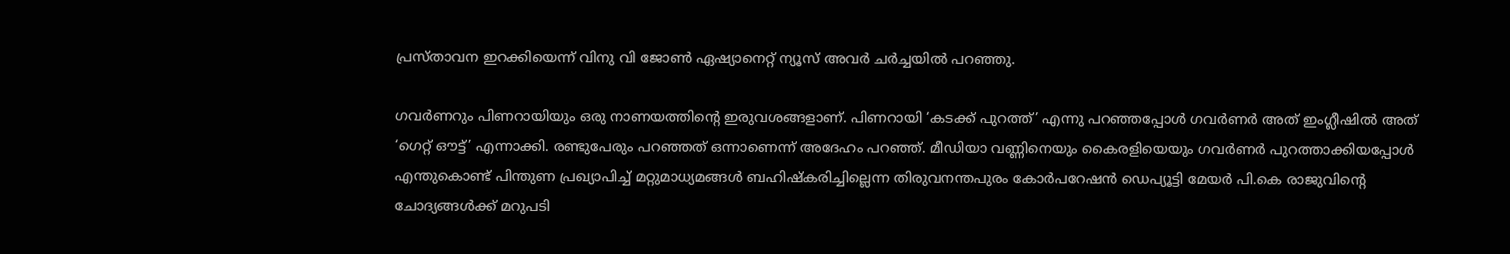പ്രസ്താവന ഇറക്കിയെന്ന് വിനു വി ജോണ്‍ ഏഷ്യാനെറ്റ് ന്യൂസ് അവര്‍ ചര്‍ച്ചയില്‍ പറഞ്ഞു.

ഗവര്‍ണറും പിണറായിയും ഒരു നാണയത്തിന്റെ ഇരുവശങ്ങളാണ്. പിണറായി ‘കടക്ക് പുറത്ത്’ എന്നു പറഞ്ഞപ്പോള്‍ ഗവര്‍ണര്‍ അത് ഇംഗ്ലീഷില്‍ അത് ‘ഗെറ്റ് ഔട്ട്’ എന്നാക്കി. രണ്ടുപേരും പറഞ്ഞത് ഒന്നാണെന്ന് അദേഹം പറഞ്ഞ്. മീഡിയാ വണ്ണിനെയും കൈരളിയെയും ഗവര്‍ണര്‍ പുറത്താക്കിയപ്പോള്‍ എന്തുകൊണ്ട് പിന്തുണ പ്രഖ്യാപിച്ച് മറ്റുമാധ്യമങ്ങള്‍ ബഹിഷ്‌കരിച്ചില്ലെന്ന തിരുവനന്തപുരം കോര്‍പറേഷന്‍ ഡെപ്യൂട്ടി മേയര്‍ പി.കെ രാജുവിന്റെ ചോദ്യങ്ങള്‍ക്ക് മറുപടി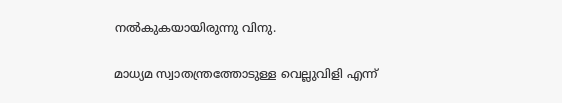നല്‍കുകയായിരുന്നു വിനു.

മാധ്യമ സ്വാതന്ത്രത്തോടുള്ള വെല്ലുവിളി എന്ന്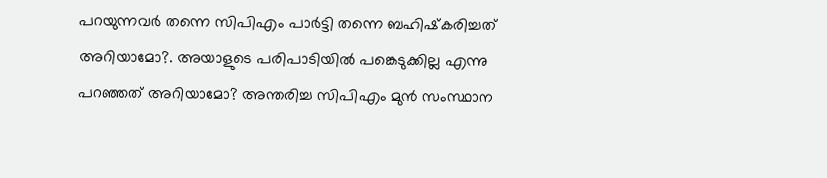പറയുന്നവര്‍ തന്നെ സിപിഎം പാര്‍ട്ടി തന്നെ ബഹിഷ്‌കരിച്ചത് അറിയാമോ?. അയാളുടെ പരിപാടിയില്‍ പങ്കെടുക്കില്ല എന്നു പറഞ്ഞത് അറിയാമോ? അന്തരിച്ച സിപിഎം മുന്‍ സംസ്ഥാന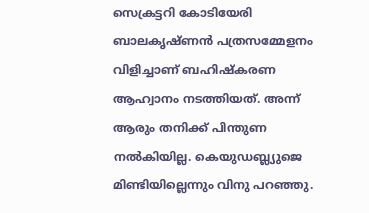സെക്രട്ടറി കോടിയേരി ബാലകൃഷ്ണന്‍ പത്രസമ്മേളനം വിളിച്ചാണ് ബഹിഷ്‌കരണ ആഹ്വാനം നടത്തിയത്. അന്ന് ആരും തനിക്ക് പിന്തുണ നല്‍കിയില്ല. കെയുഡബ്ല്യുജെ മിണ്ടിയില്ലെന്നും വിനു പറഞ്ഞു.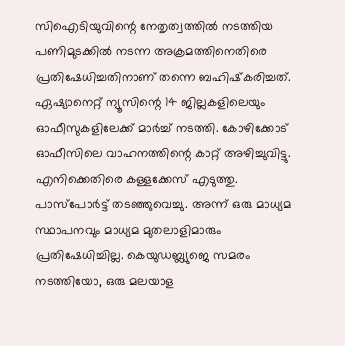സിഐടിയുവിന്റെ നേതൃത്വത്തില്‍ നടത്തിയ പണിമുടക്കില്‍ നടന്ന അക്രമത്തിനെതിരെ പ്രതിഷേധിച്ചതിനാണ് തന്നെ ബഹിഷ്‌കരിച്ചത്. ഏഷ്യാനെറ്റ് ന്യൂസിന്റെ 14 ജില്ലകളിലെയും ഓഫീസുകളിലേക്ക് മാര്‍ച്ച് നടത്തി. കോഴിക്കോട് ഓഫീസിലെ വാഹനത്തിന്റെ കാറ്റ് അഴിച്ചുവിട്ടു. എനിക്കെതിരെ കള്ളക്കേസ് എടുത്തു. പാസ്‌പോര്‍ട്ട് തടഞ്ഞുവെച്ചു. അന്ന് ഒരു മാധ്യമ സ്ഥാപനവും മാധ്യമ മുതലാളിമാരും പ്രതിഷേധിച്ചില്ല. കെയുഡബ്ല്യുജെ സമരം നടത്തിയോ, ഒരു മലയാള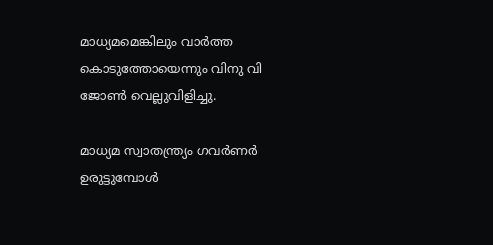മാധ്യമമെങ്കിലും വാര്‍ത്ത കൊടുത്തോയെന്നും വിനു വി ജോണ്‍ വെല്ലുവിളിച്ചു.

മാധ്യമ സ്വാതന്ത്ര്യം ഗവര്‍ണര്‍ ഉരുട്ടുമ്പോള്‍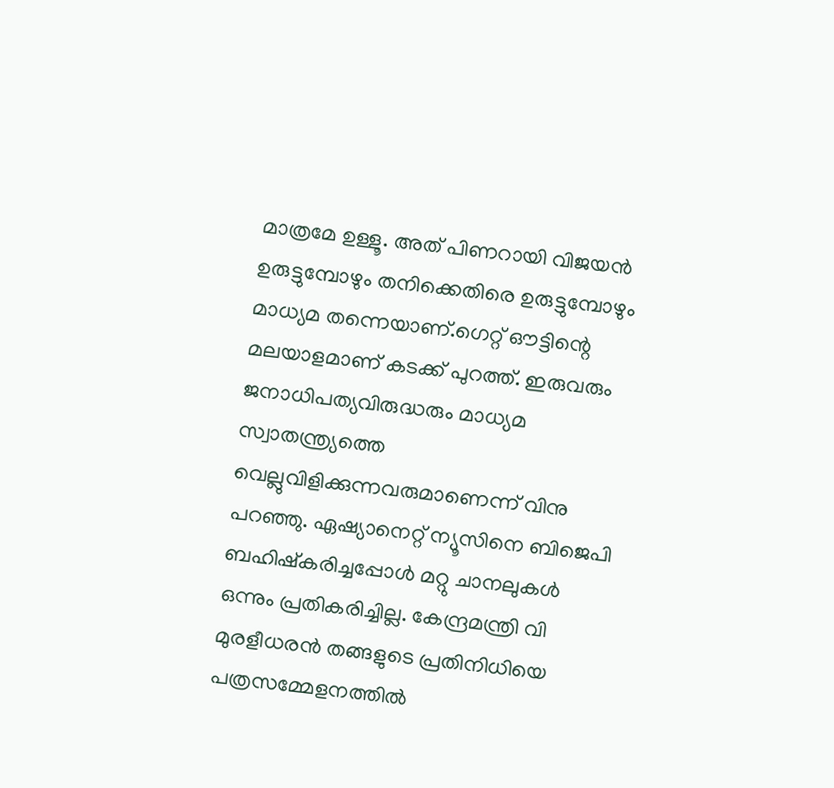മാത്രമേ ഉള്ളൂ. അത് പിണറായി വിജയന്‍ ഉരുട്ടുമ്പോഴും തനിക്കെതിരെ ഉരുട്ടുമ്പോഴും മാധ്യമ തന്നെയാണ്.ഗെറ്റ് ഔട്ടിന്റെ മലയാളമാണ് കടക്ക് പുറത്ത്. ഇരുവരും ജനാധിപത്യവിരുദ്ധരും മാധ്യമ സ്വാതന്ത്ര്യത്തെ വെല്ലുവിളിക്കുന്നവരുമാണെന്ന് വിനു പറഞ്ഞു. ഏഷ്യാനെറ്റ് ന്യൂസിനെ ബിജെപി ബഹിഷ്‌കരിച്ചപ്പോള്‍ മറ്റു ചാനലുകള്‍ ഒന്നും പ്രതികരിച്ചില്ല. കേന്ദ്രമന്ത്രി വി മുരളീധരന്‍ തങ്ങളുടെ പ്രതിനിധിയെ പത്രസമ്മേളനത്തില്‍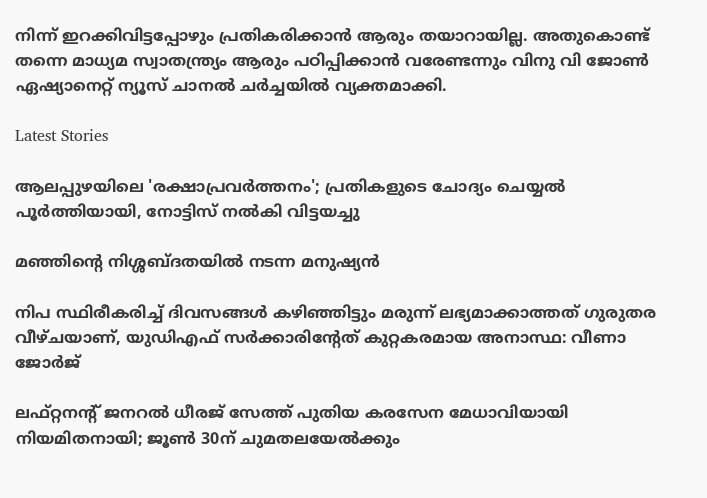നിന്ന് ഇറക്കിവിട്ടപ്പോഴും പ്രതികരിക്കാന്‍ ആരും തയാറായില്ല. അതുകൊണ്ട് തന്നെ മാധ്യമ സ്വാതന്ത്ര്യം ആരും പഠിപ്പിക്കാന്‍ വരേണ്ടന്നും വിനു വി ജോണ്‍ ഏഷ്യാനെറ്റ് ന്യൂസ് ചാനല്‍ ചര്‍ച്ചയില്‍ വ്യക്തമാക്കി.

Latest Stories

ആലപ്പുഴയിലെ 'രക്ഷാപ്രവർത്തനം'; പ്രതികളുടെ ചോദ്യം ചെയ്യൽ പൂർത്തിയായി, നോട്ടിസ് നൽകി വിട്ടയച്ചു

മഞ്ഞിന്റെ നിശ്ശബ്ദതയിൽ നടന്ന മനുഷ്യൻ

നിപ സ്ഥിരീകരിച്ച് ദിവസങ്ങൾ കഴിഞ്ഞിട്ടും മരുന്ന് ലഭ്യമാക്കാത്തത് ഗുരുതര വീഴ്ചയാണ്, യുഡിഎഫ് സർക്കാരിന്റേത് കുറ്റകരമായ അനാസ്ഥ: വീണാ ജോർജ്

ലഫ്റ്റനന്റ് ജനറൽ ധീരജ് സേത്ത് പുതിയ കരസേന മേധാവിയായി നിയമിതനായി; ജൂൺ 30ന് ചുമതലയേൽക്കും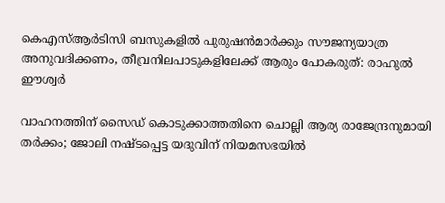കെഎസ്ആർടിസി ബസുകളിൽ പുരുഷൻമാർക്കും സൗജന്യയാത്ര അനുവദിക്കണം, തീവ്രനിലപാടുകളിലേക്ക് ആരും പോകരുത്: രാഹുൽ ഈശ്വർ

വാഹനത്തിന് സൈഡ് കൊടുക്കാത്തതിനെ ചൊല്ലി ആര്യ രാജേന്ദ്രനുമായി തർക്കം; ജോലി നഷ്ടപ്പെട്ട യദുവിന് നിയമസഭയിൽ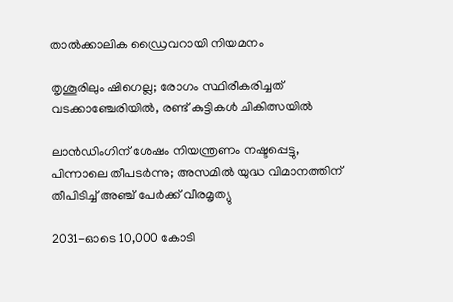താൽക്കാലിക ഡ്രൈവറായി നിയമനം

തൃശൂരിലും ഷിഗെല്ല; രോഗം സ്ഥിരീകരിച്ചത് വടക്കാഞ്ചേരിയിൽ, രണ്ട് കുട്ടികൾ ചികിത്സയിൽ

ലാൻഡിംഗിന് ശേഷം നിയന്ത്രണം നഷ്ടപ്പെട്ടു, പിന്നാലെ തീപടർന്നു; അസമിൽ യുദ്ധ വിമാനത്തിന് തീപിടിച്ച് അഞ്ച് പേർക്ക് വീരമൃത്യു

2031-ഓടെ 10,000 കോടി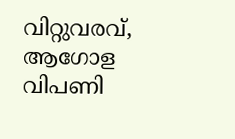വിറ്റുവരവ്, ആഗോള വിപണി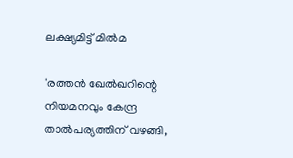ലക്ഷ്യമിട്ട് മിൽമ

'രത്തൻ ഖേൽഖറിന്റെ നിയമനവും കേന്ദ്ര താൽപര്യത്തിന് വഴങ്ങി,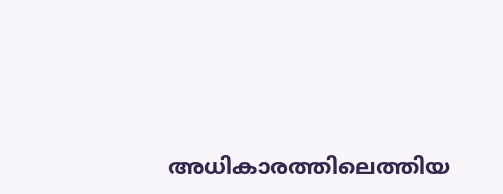അധികാരത്തിലെത്തിയ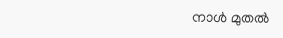നാൾ മുതൽ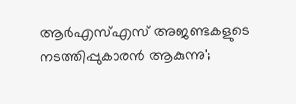ആർഎസ്എസ് അജണ്ടകളുടെ നടത്തിപ്പുകാരൻ ആകുന്നു';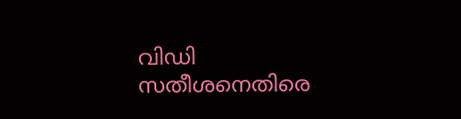വിഡി സതീശനെതിരെ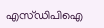എസ്ഡിപിഐ